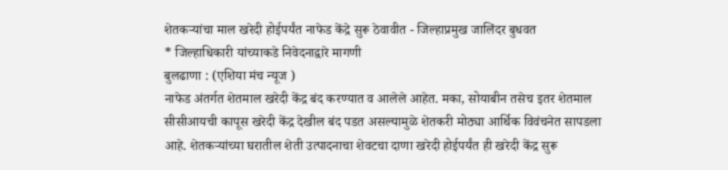शेतकऱ्यांचा माल खरेदी होईपर्यंत नाफेड केंद्रे सुरू ठेवावीत - जिल्हाप्रमुख जालिंदर बुधवत
* जिल्हाधिकारी यांच्याकडे निवेदनाद्वारे मागणी
बुलढाणा : (एशिया मंच न्यूज )
नाफेड अंतर्गत शेतमाल खरेदी केंद्र बंद करण्यात व आलेले आहेत. मका, सोयाबीन तसेच इतर शेतमाल सीसीआयची कापूस खरेदी केंद्र देखील बंद पडत असल्यामुळे शेतकरी मोठ्या आर्थिक विवंचनेत सापडला आहे. शेतकऱ्यांच्या घरातील शेती उत्पादनाचा शेवटचा दाणा खरेदी होईपर्यंत ही खरेदी केंद्र सुरू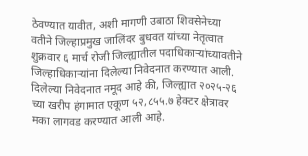ठेवण्यात यावीत, अशी मागणी उबाठा शिवसेनेच्या वतीने जिल्हाप्रमुख जालिंदर बुधवत यांच्या नेतृत्वात शुक्रवार ६ मार्च रोजी जिल्ह्यातील पदाधिकाऱ्यांच्यावतीने जिल्हाधिकाऱ्यांना दिलेल्या निवेदनात करण्यात आली.
दिलेल्या निवेदनात नमूद आहे की, जिल्ह्यात २०२५-२६ च्या खरीप हंगामात एकूण ५२,८५५.७ हेक्टर क्षेत्रावर मका लागवड करण्यात आली आहे.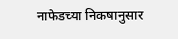नाफेडच्या निकषानुसार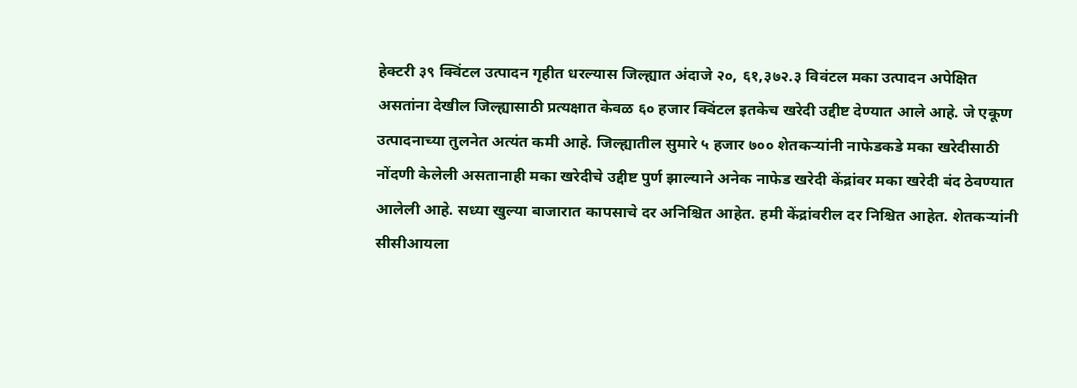हेक्टरी ३९ क्विंटल उत्पादन गृहीत धरल्यास जिल्ह्यात अंदाजे २०, ६१,३७२.३ विवंटल मका उत्पादन अपेक्षित असतांना देखील जिल्ह्यासाठी प्रत्यक्षात केवळ ६० हजार क्विंटल इतकेच खरेदी उद्दीष्ट देण्यात आले आहे. जे एकूण उत्पादनाच्या तुलनेत अत्यंत कमी आहे. जिल्ह्यातील सुमारे ५ हजार ७०० शेतकऱ्यांनी नाफेडकडे मका खरेदीसाठी नोंदणी केलेली असतानाही मका खरेदीचे उद्दीष्ट पुर्ण झाल्याने अनेक नाफेड खरेदी केंद्रांवर मका खरेदी बंद ठेवण्यात आलेली आहे. सध्या खुल्या बाजारात कापसाचे दर अनिश्चित आहेत. हमी केंद्रांवरील दर निश्चित आहेत. शेतकऱ्यांनी सीसीआयला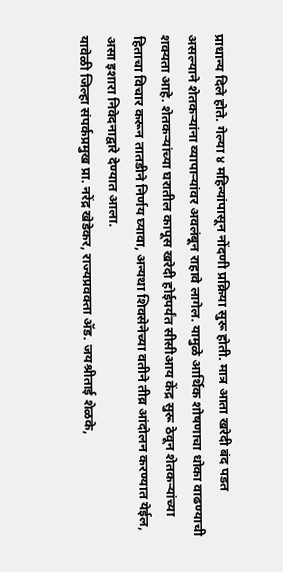प्राधान्य दिले होते. गेल्या ४ महिन्यांपासून नोंदणी प्रक्रिया सुरू होती. मात्र आता खरेदी बंद पडत असल्याने शेतकऱ्यांना व्यापाऱ्यांवर अवलंबून राहावे लागेल. यामुळे आर्थिक शोषणाचा धोका वाढण्याची शक्यता आहे. शेतकऱ्यांच्या घरातील कापूस खरेदी होईपर्यंत सीसीआय केंद्र सुरू ठेवून शेतकऱ्यांच्या हिताचा विचार करून तातडीने निर्णय घ्यावा, अन्यथा शिवसेनेच्या वतीने तीव्र आंदोलन करण्यात येईल, असा इशारा निवेदनाद्वारे देण्यात आला.
यावेळी जिल्हा संपर्कप्रमुख प्रा. नरेंद्र खेडेकर, राज्यप्रवक्ता ॲड. जयश्रीताई शेळके,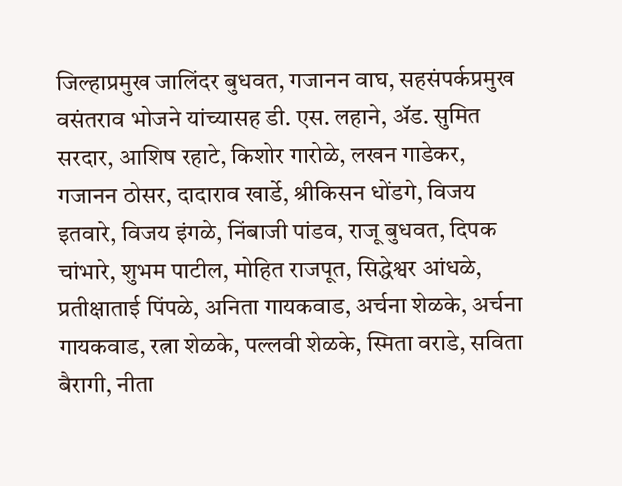जिल्हाप्रमुख जालिंदर बुधवत, गजानन वाघ, सहसंपर्कप्रमुख वसंतराव भोजने यांच्यासह डी. एस. लहाने, ॲड. सुमित सरदार, आशिष रहाटे, किशोर गारोळे, लखन गाडेकर, गजानन ठोसर, दादाराव खार्डे, श्रीकिसन धोंडगे, विजय इतवारे, विजय इंगळे, निंबाजी पांडव, राजू बुधवत, दिपक चांभारे, शुभम पाटील, मोहित राजपूत, सिद्धेश्वर आंधळे, प्रतीक्षाताई पिंपळे, अनिता गायकवाड, अर्चना शेळके, अर्चना गायकवाड, रत्ना शेळके, पल्लवी शेळके, स्मिता वराडे, सविता बैरागी, नीता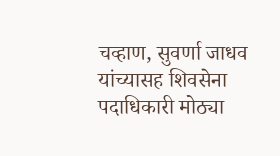चव्हाण, सुवर्णा जाधव यांच्यासह शिवसेना पदाधिकारी मोठ्या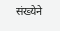संख्येने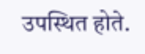उपस्थित होते.